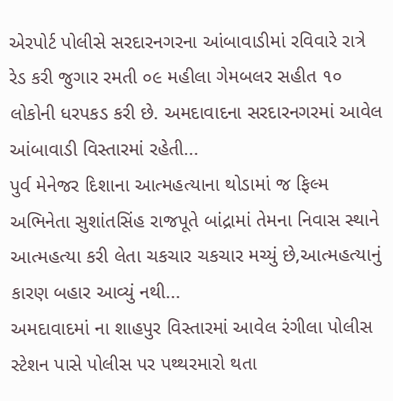એરપોર્ટ પોલીસે સરદારનગરના આંબાવાડીમાં રવિવારે રાત્રે રેડ કરી જુગાર રમતી ૦૯ મહીલા ગેમબલર સહીત ૧૦ લોકોની ધરપકડ કરી છે. અમદાવાદના સરદારનગરમાં આવેલ આંબાવાડી વિસ્તારમાં રહેતી...
પુર્વ મેનેજર દિશાના આત્મહત્યાના થોડામાં જ ફિલ્મ અભિનેતા સુશાંતસિંહ રાજપૂતે બાંદ્રામાં તેમના નિવાસ સ્થાને આત્મહત્યા કરી લેતા ચકચાર ચકચાર મચ્યું છે,આત્મહત્યાનું કારણ બહાર આવ્યું નથી...
અમદાવાદમાં ના શાહપુર વિસ્તારમાં આવેલ રંગીલા પોલીસ સ્ટેશન પાસે પોલીસ પર પથ્થરમારો થતા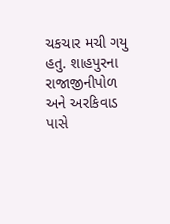ચકચાર મચી ગયુ હતુ. શાહપુરના રાજાજીનીપોળ અને અરકિવાડ પાસે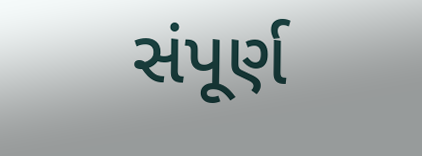સંપૂર્ણ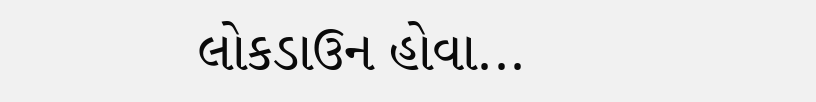લોકડાઉન હોવા...